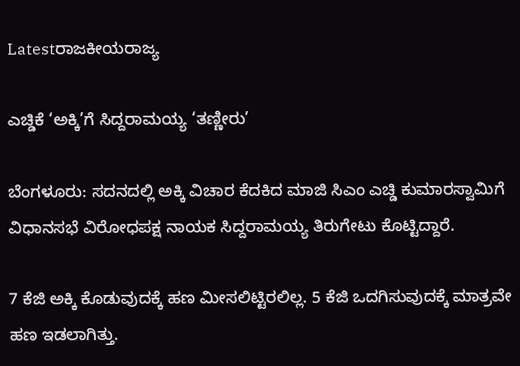Latestರಾಜಕೀಯರಾಜ್ಯ

ಎಚ್ಡಿಕೆ ‘ಅಕ್ಕಿ’ಗೆ ಸಿದ್ದರಾಮಯ್ಯ ‘ತಣ್ಣೀರು’

ಬೆಂಗಳೂರು: ಸದನದಲ್ಲಿ ಅಕ್ಕಿ ವಿಚಾರ ಕೆದಕಿದ ಮಾಜಿ ಸಿಎಂ ಎಚ್ಡಿ ಕುಮಾರಸ್ವಾಮಿಗೆ ವಿಧಾನಸಭೆ ವಿರೋಧಪಕ್ಷ ನಾಯಕ ಸಿದ್ದರಾಮಯ್ಯ ತಿರುಗೇಟು ಕೊಟ್ಟಿದ್ದಾರೆ.

7 ಕೆಜಿ ಅಕ್ಕಿ ಕೊಡುವುದಕ್ಕೆ ಹಣ ಮೀಸಲಿಟ್ಟಿರಲಿಲ್ಲ. 5 ಕೆಜಿ ಒದಗಿಸುವುದಕ್ಕೆ ಮಾತ್ರವೇ ಹಣ ಇಡಲಾಗಿತ್ತು.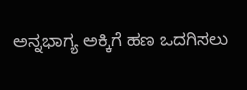ಅನ್ನಭಾಗ್ಯ ಅಕ್ಕಿಗೆ ಹಣ ಒದಗಿಸಲು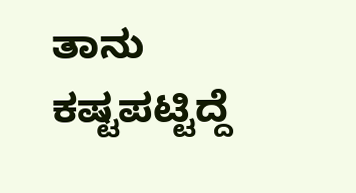ತಾನು ಕಷ್ಟಪಟ್ಟಿದ್ದೆ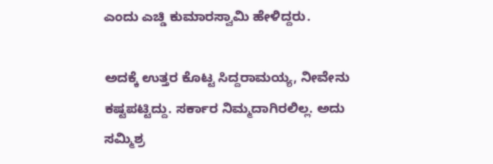ಎಂದು ಎಚ್ಡಿ ಕುಮಾರಸ್ವಾಮಿ ಹೇಳಿದ್ದರು.

ಅದಕ್ಕೆ ಉತ್ತರ ಕೊಟ್ಟ ಸಿದ್ದರಾಮಯ್ಯ, ನೀವೇನು ಕಷ್ಟಪಟ್ಟಿದ್ದು. ಸರ್ಕಾರ ನಿಮ್ಮದಾಗಿರಲಿಲ್ಲ. ಅದು ಸಮ್ಮಿಶ್ರ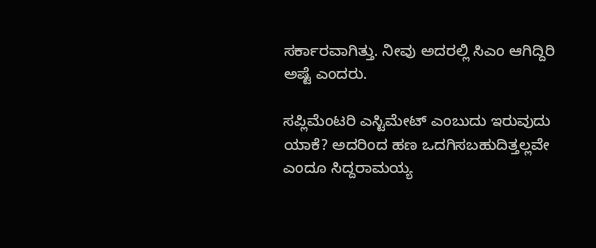ಸರ್ಕಾರವಾಗಿತ್ತು. ನೀವು ಅದರಲ್ಲಿ ಸಿಎಂ ಆಗಿದ್ದಿರಿ ಅಷ್ಟೆ ಎಂದರು.

ಸಪ್ಲಿಮೆಂಟರಿ ಎಸ್ಟಿಮೇಟ್ ಎಂಬುದು ಇರುವುದು ಯಾಕೆ? ಅದರಿಂದ ಹಣ ಒದಗಿಸಬಹುದಿತ್ತಲ್ಲವೇ ಎಂದೂ ಸಿದ್ದರಾಮಯ್ಯ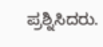ಪ್ರಶ್ನಿಸಿದರು.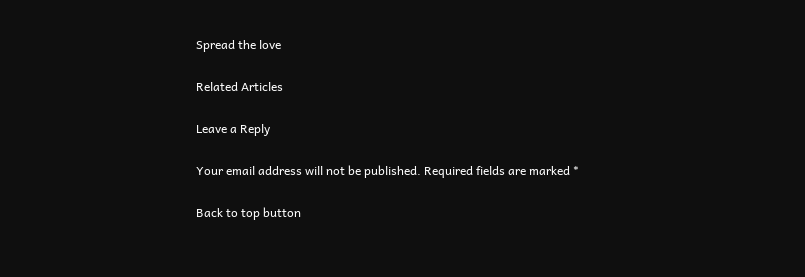Spread the love

Related Articles

Leave a Reply

Your email address will not be published. Required fields are marked *

Back to top button